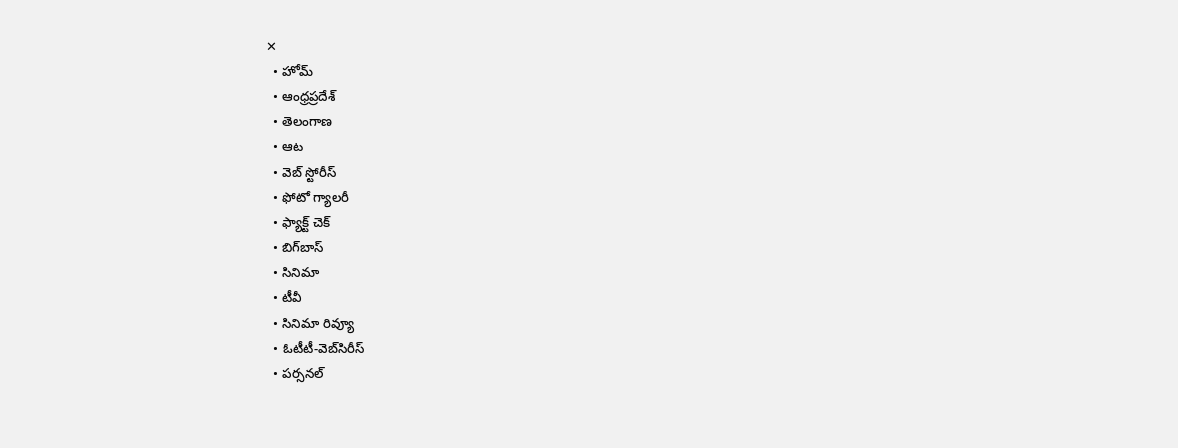✕
  • హోమ్
  • ఆంధ్రప్రదేశ్
  • తెలంగాణ
  • ఆట
  • వెబ్ స్టోరీస్
  • ఫోటో గ్యాలరీ
  • ఫ్యాక్ట్ చెక్
  • బిగ్‌బాస్
  • సినిమా
  • టీవీ
  • సినిమా రివ్యూ
  • ఓటీటీ-వెబ్‌సిరీస్‌
  • పర్సనల్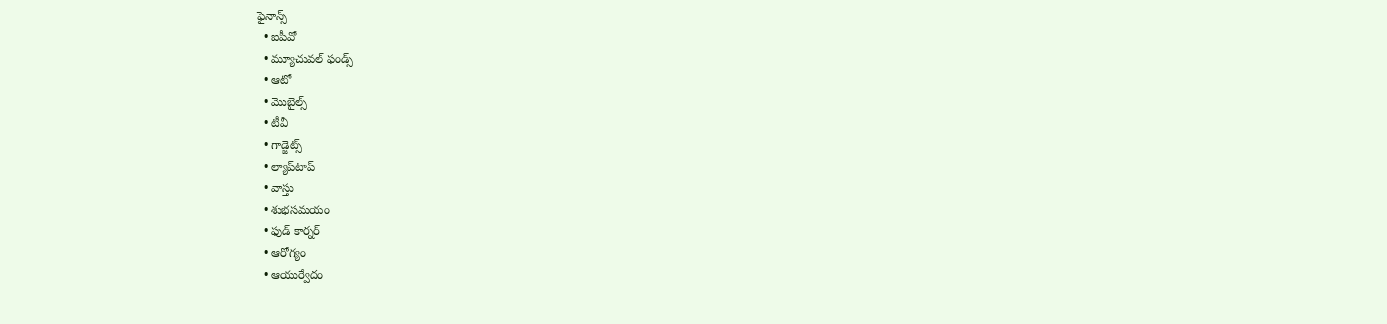ఫైనాన్స్
  • ఐపీవో
  • మ్యూచువల్ ఫండ్స్
  • ఆటో
  • మొబైల్స్‌
  • టీవీ
  • గాడ్జెట్స్
  • ల్యాప్‌టాప్
  • వాస్తు
  • శుభసమయం
  • ఫుడ్ కార్నర్
  • ఆరోగ్యం
  • ఆయుర్వేదం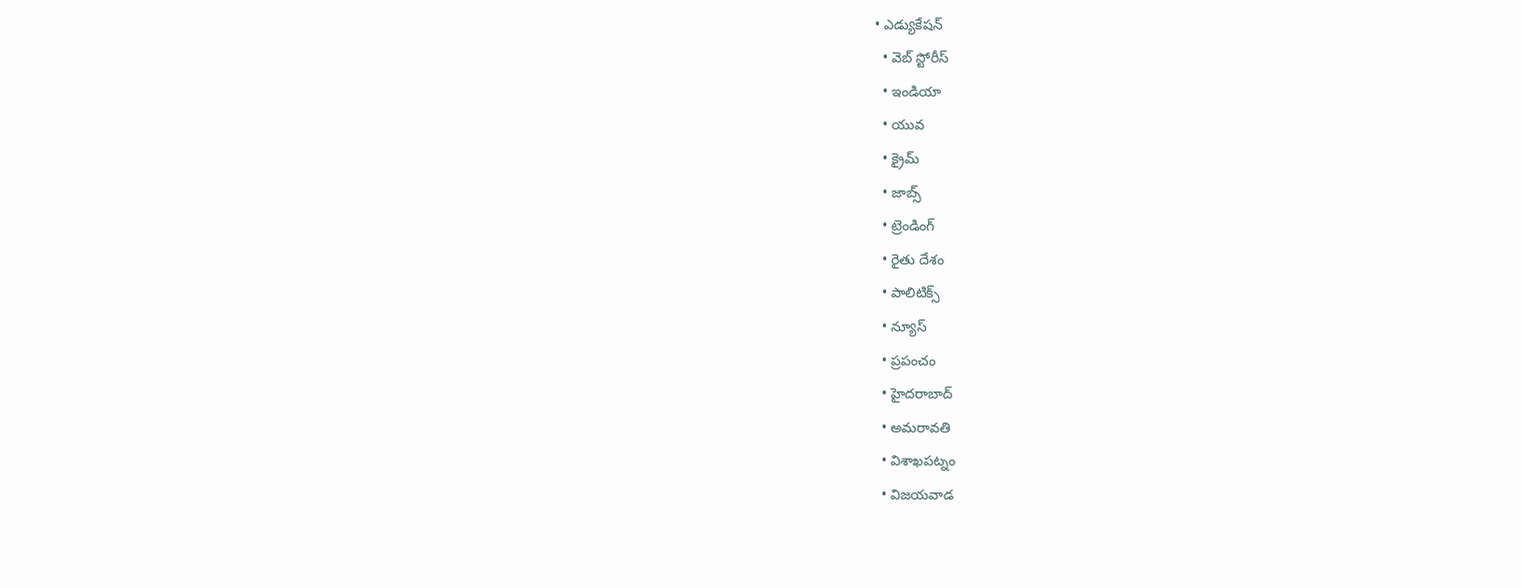• ఎడ్యుకేషన్
  • వెబ్ స్టోరీస్
  • ఇండియా
  • యువ
  • క్రైమ్
  • జాబ్స్
  • ట్రెండింగ్
  • రైతు దేశం
  • పాలిటిక్స్
  • న్యూస్
  • ప్రపంచం
  • హైదరాబాద్
  • అమరావతి
  • విశాఖపట్నం
  • విజయవాడ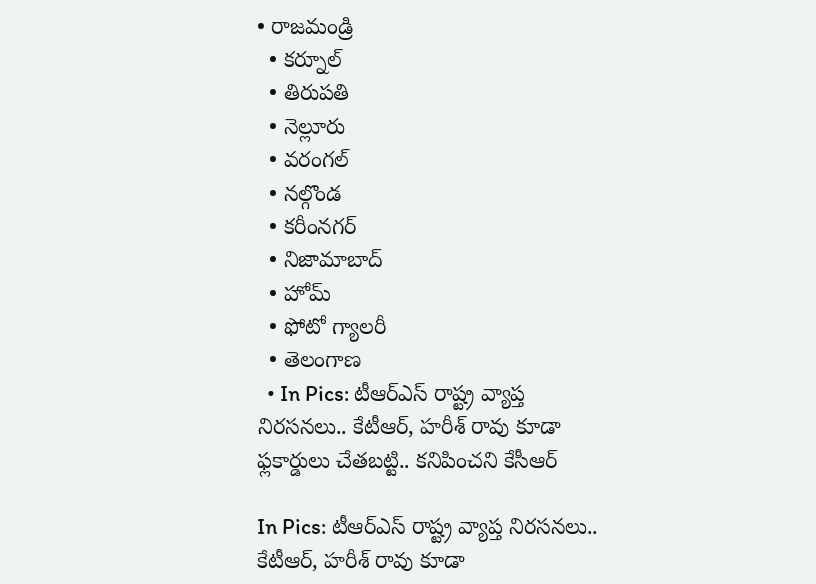• రాజమండ్రి
  • కర్నూల్
  • తిరుపతి
  • నెల్లూరు
  • వరంగల్
  • నల్గొండ
  • కరీంనగర్
  • నిజామాబాద్
  • హోమ్
  • ఫోటో గ్యాలరీ
  • తెలంగాణ
  • In Pics: టీఆర్ఎస్ రాష్ట్ర వ్యాప్త నిరసనలు.. కేటీఆర్, హరీశ్ రావు కూడా ఫ్లకార్డులు చేతబట్టి.. కనిపించని కేసీఆర్

In Pics: టీఆర్ఎస్ రాష్ట్ర వ్యాప్త నిరసనలు.. కేటీఆర్, హరీశ్ రావు కూడా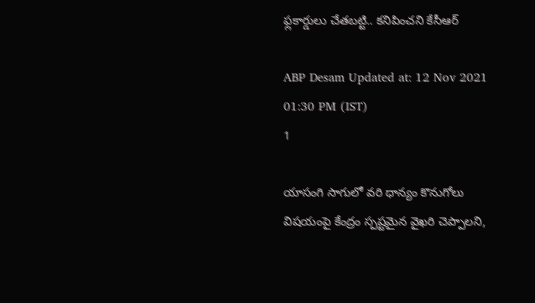ఫ్లకార్డులు చేతబట్టి.. కనిపించని కేసీఆర్

ABP Desam Updated at: 12 Nov 2021 01:30 PM (IST)
1

యాసంగి సాగులో వరి ధాన్యం కొనుగోలు విషయంపై కేంద్రం స్పష్టమైన వైఖరి చెప్పాలని,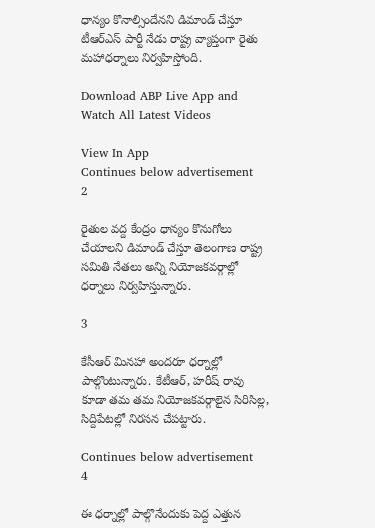ధాన్యం కొనాల్సిందేనని డిమాండ్ చేస్తూ టీఆర్ఎస్ పార్టీ నేడు రాష్ట్ర వ్యాప్తంగా రైతు మహాధర్నాలు నిర్వహిస్తోంది.

Download ABP Live App and Watch All Latest Videos

View In App
Continues below advertisement
2

రైతుల వద్ద కేంద్రం ధాన్యం కొనుగోలు చేయాలని డిమాండ్ చేస్తూ తెలంగాణ రాష్ట్ర సమితి నేతలు అన్ని నియోజకవర్గాల్లో ధర్నాలు నిర్వహిస్తున్నారు.

3

కేసీఆర్ మినహా అందరూ ధర్నాల్లో పాల్గొంటున్నారు. కేటీఆర్, హరీష్ రావు కూడా తమ తమ నియోజకవర్గాలైన సిరిసిల్ల, సిద్దిపేటల్లో నిరసన చేపట్టారు.

Continues below advertisement
4

ఈ ధర్నాల్లో పాల్గొనేందుకు పెద్ద ఎత్తున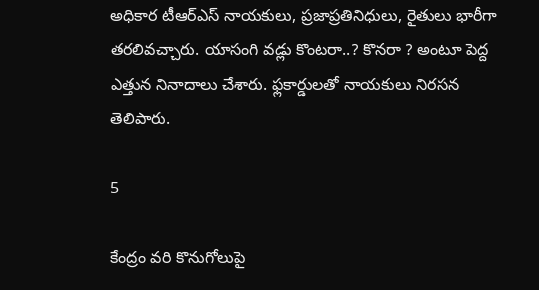అధికార టీఆర్ఎస్ నాయకులు, ప్రజాప్రతినిధులు, రైతులు భారీగా తరలివచ్చారు. యాసంగి వడ్లు కొంటరా..? కొనరా ? అంటూ పెద్ద ఎత్తున నినాదాలు చేశారు. ఫ్లకార్డులతో నాయకులు నిరసన తెలిపారు.

5

కేంద్రం వరి కొనుగోలుపై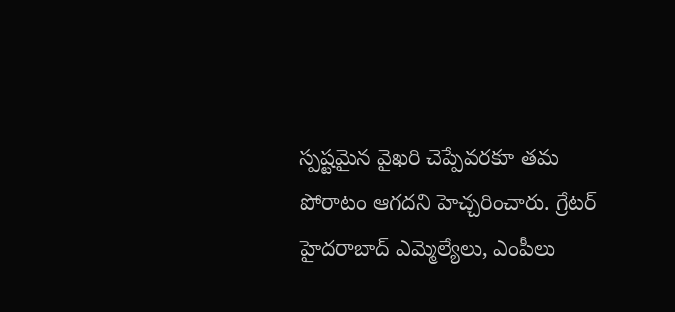స్పష్టమైన వైఖరి చెప్పేవరకూ తమ పోరాటం ఆగదని హెచ్చరించారు. గ్రేటర్ హైదరాబాద్ ఎమ్మెల్యేలు, ఎంపీలు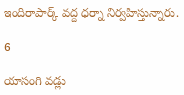ఇందిరాపార్క్ వద్ద ధర్నా నిర్వహిస్తున్నారు.

6

యాసంగి వడ్లు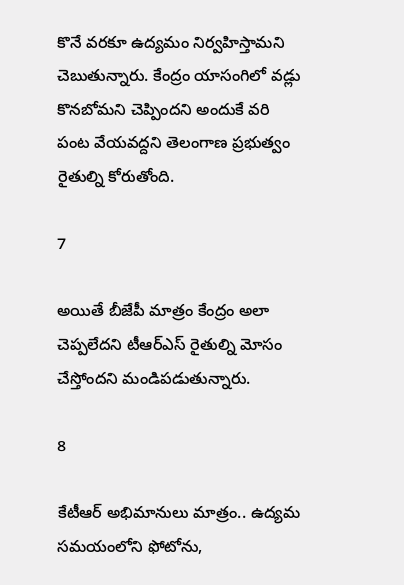కొనే వరకూ ఉద్యమం నిర్వహిస్తామని చెబుతున్నారు. కేంద్రం యాసంగిలో వడ్లు కొనబోమని చెప్పిందని అందుకే వరి పంట వేయవద్దని తెలంగాణ ప్రభుత్వం రైతుల్ని కోరుతోంది.

7

అయితే బీజేపీ మాత్రం కేంద్రం అలా చెప్పలేదని టీఆర్ఎస్ రైతుల్ని మోసం చేస్తోందని మండిపడుతున్నారు.

8

కేటీఆర్‌ అభిమానులు మాత్రం.. ఉద్యమ సమయంలోని ఫోటోను,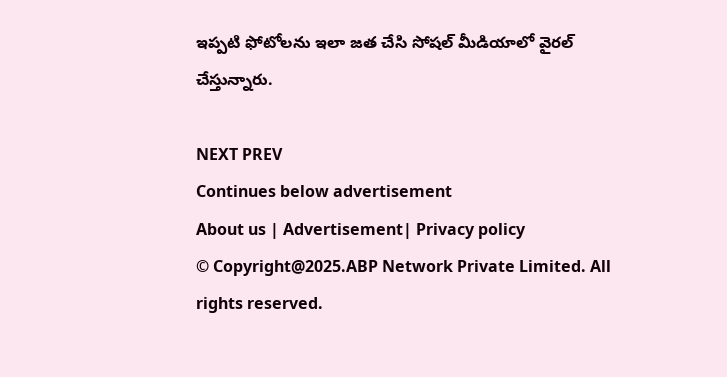ఇప్పటి ఫోటోలను ఇలా జత చేసి సోషల్ మీడియాలో వైరల్ చేస్తున్నారు.

NEXT PREV
Continues below advertisement
About us | Advertisement| Privacy policy
© Copyright@2025.ABP Network Private Limited. All rights reserved.